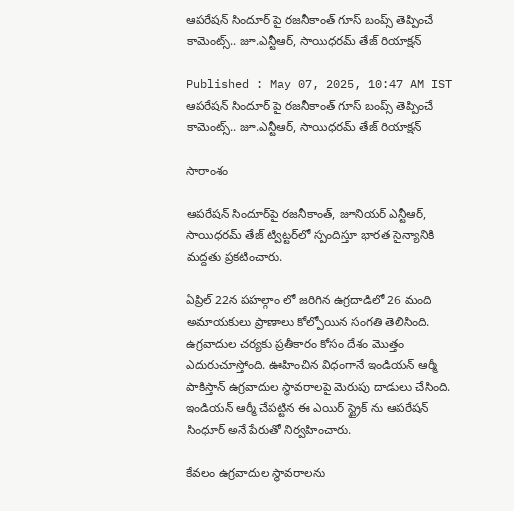ఆపరేషన్ సిందూర్ పై రజనీకాంత్ గూస్ బంప్స్ తెప్పించే కామెంట్స్.. జూ.ఎన్టీఆర్, సాయిధరమ్ తేజ్ రియాక్షన్

Published : May 07, 2025, 10:47 AM IST
ఆపరేషన్ సిందూర్ పై రజనీకాంత్ గూస్ బంప్స్ తెప్పించే కామెంట్స్.. జూ.ఎన్టీఆర్, సాయిధరమ్ తేజ్ రియాక్షన్

సారాంశం

ఆపరేషన్ సిందూర్‌పై రజనీకాంత్, జూనియర్ ఎన్టీఆర్, సాయిధరమ్ తేజ్ ట్విట్టర్‌లో స్పందిస్తూ భారత సైన్యానికి మద్దతు ప్రకటించారు.

ఏప్రిల్ 22న పహల్గాం లో జరిగిన ఉగ్రదాడిలో 26 మంది అమాయకులు ప్రాణాలు కోల్పోయిన సంగతి తెలిసింది. ఉగ్రవాదుల చర్యకు ప్రతీకారం కోసం దేశం మొత్తం ఎదురుచూస్తోంది. ఊహించిన విధంగానే ఇండియన్ ఆర్మీ పాకిస్తాన్ ఉగ్రవాదుల స్థావరాలపై మెరుపు దాడులు చేసింది. ఇండియన్ ఆర్మీ చేపట్టిన ఈ ఎయిర్ స్ట్రైక్ ను ఆపరేషన్ సింధూర్ అనే పేరుతో నిర్వహించారు.

కేవలం ఉగ్రవాదుల స్థావరాలను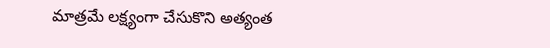మాత్రమే లక్ష్యంగా చేసుకొని అత్యంత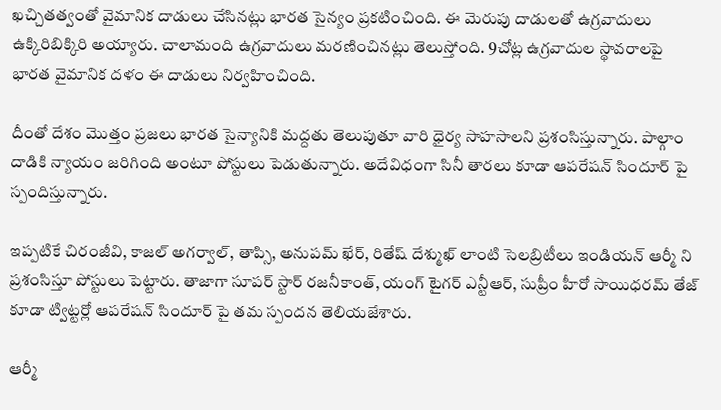ఖచ్చితత్వంతో వైమానిక దాడులు చేసినట్లు భారత సైన్యం ప్రకటించింది. ఈ మెరుపు దాడులతో ఉగ్రవాదులు ఉక్కిరిబిక్కిరి అయ్యారు. చాలామంది ఉగ్రవాదులు మరణించినట్లు తెలుస్తోంది. 9చోట్ల ఉగ్రవాదుల స్థావరాలపై భారత వైమానిక దళం ఈ దాడులు నిర్వహించింది.

దీంతో దేశం మొత్తం ప్రజలు భారత సైన్యానికి మద్దతు తెలుపుతూ వారి ధైర్య సాహసాలని ప్రశంసిస్తున్నారు. పాల్గాం దాడికి న్యాయం జరిగింది అంటూ పోస్టులు పెడుతున్నారు. అదేవిధంగా సినీ తారలు కూడా ఆపరేషన్ సిందూర్ పై స్పందిస్తున్నారు.

ఇప్పటికే చిరంజీవి, కాజల్ అగర్వాల్, తాప్సి, అనుపమ్ ఖేర్, రితేష్ దేశ్ముఖ్ లాంటి సెలబ్రిటీలు ఇండియన్ ఆర్మీ ని ప్రశంసిస్తూ పోస్టులు పెట్టారు. తాజాగా సూపర్ స్టార్ రజనీకాంత్, యంగ్ టైగర్ ఎన్టీఆర్, సుప్రీం హీరో సాయిధరమ్ తేజ్ కూడా ట్విట్టర్లో ఆపరేషన్ సిందూర్ పై తమ స్పందన తెలియజేశారు.

ఆర్మీ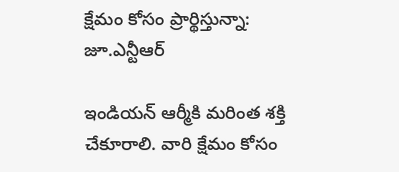క్షేమం కోసం ప్రార్థిస్తున్నా: జూ.ఎన్టీఆర్

ఇండియన్ ఆర్మీకి మరింత శక్తి చేకూరాలి. వారి క్షేమం కోసం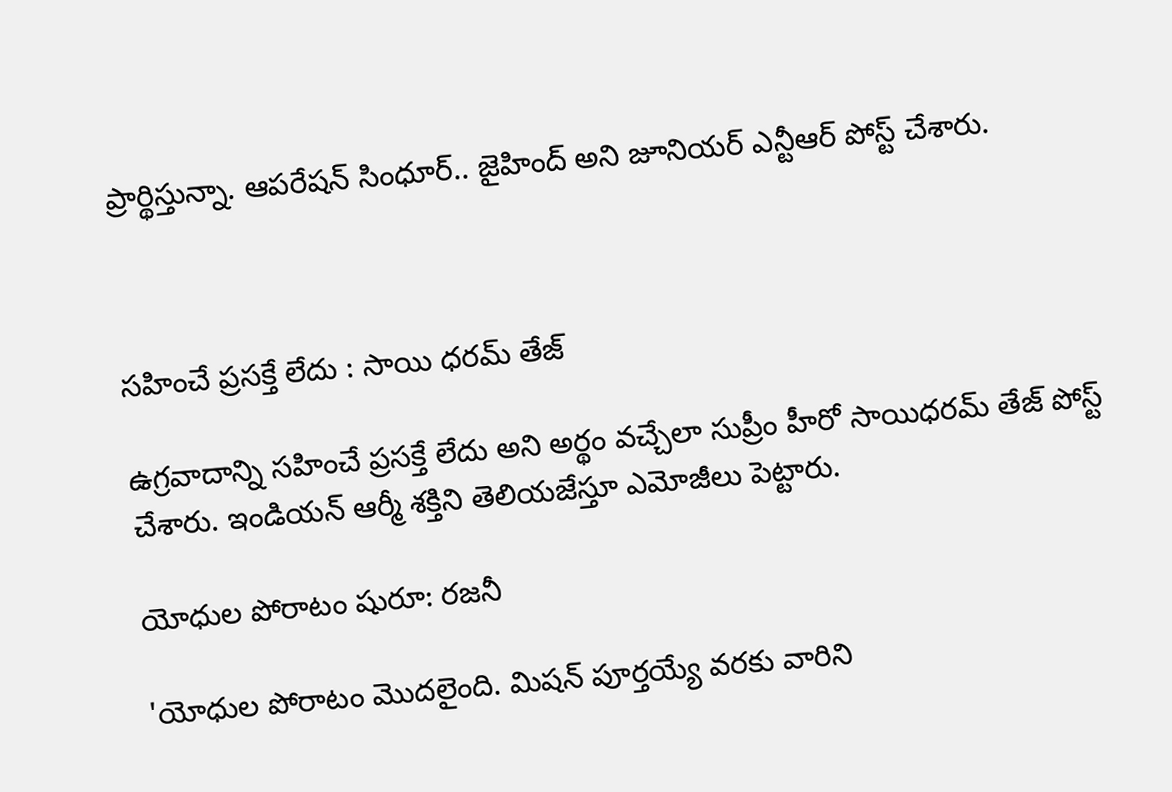ప్రార్థిస్తున్నా. ఆపరేషన్ సింధూర్.. జైహింద్ అని జూనియర్ ఎన్టీఆర్ పోస్ట్ చేశారు.



సహించే ప్రసక్తే లేదు : సాయి ధరమ్ తేజ్

ఉగ్రవాదాన్ని సహించే ప్రసక్తే లేదు అని అర్థం వచ్చేలా సుప్రీం హీరో సాయిధరమ్ తేజ్ పోస్ట్ చేశారు. ఇండియన్ ఆర్మీ శక్తిని తెలియజేస్తూ ఎమోజీలు పెట్టారు.

యోధుల పోరాటం షురూ: రజనీ

'యోధుల పోరాటం మొదలైంది. మిషన్ పూర్తయ్యే వరకు వారిని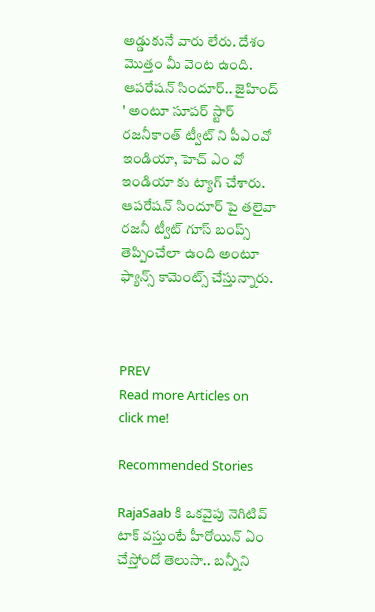అడ్డుకునే వారు లేరు. దేశం మొత్తం మీ వెంట ఉంది. ఆపరేషన్ సిందూర్.. జైహింద్ ' అంటూ సూపర్ స్టార్ రజనీకాంత్ ట్వీట్ ని పీఎంవో ఇండియా, హెచ్ ఎం వో ఇండియా కు ట్యాగ్ చేశారు. ఆపరేషన్ సిందూర్ పై తలైవా రజనీ ట్వీట్ గూస్ బంప్స్ తెప్పించేలా ఉంది అంటూ ఫ్యాన్స్ కామెంట్స్ చేస్తున్నారు.



PREV
Read more Articles on
click me!

Recommended Stories

RajaSaab కి ఒకవైపు నెగిటివ్ టాక్ వస్తుంటే హీరోయిన్ ఏం చేస్తోందో తెలుసా.. బన్నీని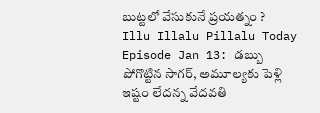బుట్టలో వేసుకునే ప్రయత్నం ?
Illu Illalu Pillalu Today Episode Jan 13: డబ్బు పోగొట్టిన సాగర్, అమూల్యకు పెళ్లి ఇష్టం లేదన్న వేదవతి